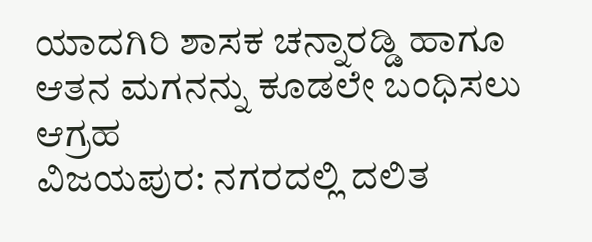ಯಾದಗಿರಿ ಶಾಸಕ ಚನ್ನಾರಡ್ಡಿ ಹಾಗೂ ಆತನ ಮಗನನ್ನು ಕೂಡಲೇ ಬಂಧಿಸಲು ಆಗ್ರಹ
ವಿಜಯಪುರ: ನಗರದಲ್ಲಿ ದಲಿತ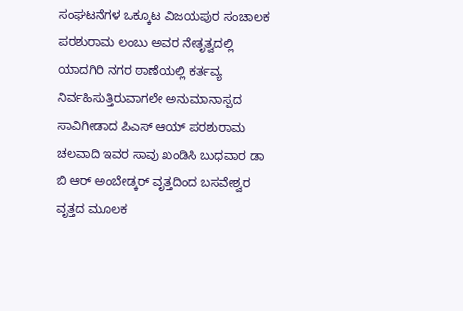ಸಂಘಟನೆಗಳ ಒಕ್ಕೂಟ ವಿಜಯಪುರ ಸಂಚಾಲಕ ಪರಶುರಾಮ ಲಂಬು ಅವರ ನೇತೃತ್ವದಲ್ಲಿ ಯಾದಗಿರಿ ನಗರ ಠಾಣೆಯಲ್ಲಿ ಕರ್ತವ್ಯ ನಿರ್ವಹಿಸುತ್ತಿರುವಾಗಲೇ ಅನುಮಾನಾಸ್ಪದ ಸಾವಿಗೀಡಾದ ಪಿಎಸ್ ಆಯ್ ಪರಶುರಾಮ ಚಲವಾದಿ ಇವರ ಸಾವು ಖಂಡಿಸಿ ಬುಧವಾರ ಡಾ ಬಿ ಆರ್ ಅಂಬೇಡ್ಕರ್ ವೃತ್ತದಿಂದ ಬಸವೇಶ್ವರ ವೃತ್ತದ ಮೂಲಕ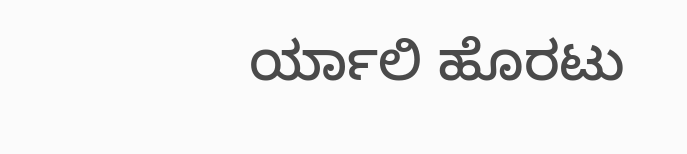ರ್ಯಾಲಿ ಹೊರಟು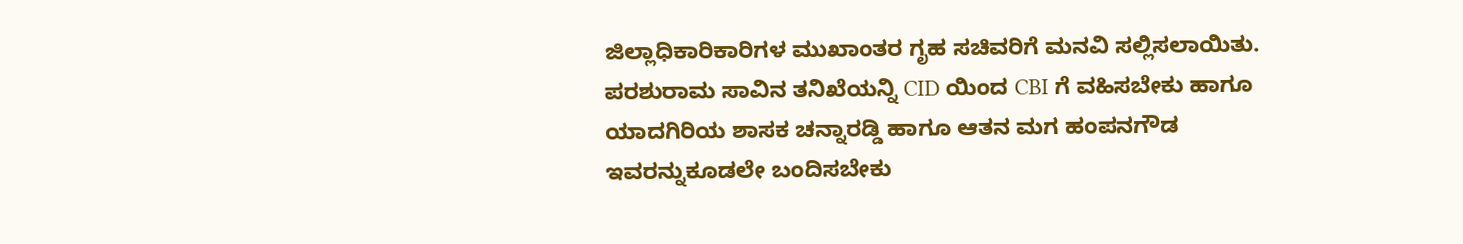ಜಿಲ್ಲಾಧಿಕಾರಿಕಾರಿಗಳ ಮುಖಾಂತರ ಗೃಹ ಸಚಿವರಿಗೆ ಮನವಿ ಸಲ್ಲಿಸಲಾಯಿತು.
ಪರಶುರಾಮ ಸಾವಿನ ತನಿಖೆಯನ್ನಿ CID ಯಿಂದ CBI ಗೆ ವಹಿಸಬೇಕು ಹಾಗೂ ಯಾದಗಿರಿಯ ಶಾಸಕ ಚನ್ನಾರಡ್ಡಿ ಹಾಗೂ ಆತನ ಮಗ ಹಂಪನಗೌಡ ಇವರನ್ನುಕೂಡಲೇ ಬಂದಿಸಬೇಕು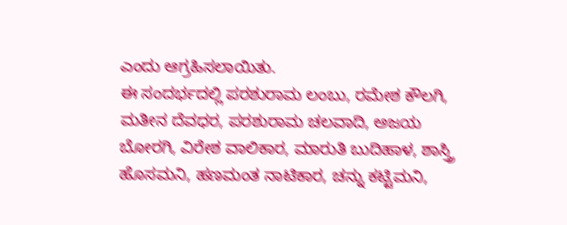ಎಂದು ಆಗ್ರಹಿಸಲಾಯಿತು.
ಈ ಸಂದರ್ಭದಲ್ಲಿ ಪರಶುರಾಮ ಲಂಬು, ರಮೇಶ ಕೌಲಗಿ, ಮತೀನ ದೆವಧರ, ಪರಶುರಾಮ ಚಲವಾದಿ, ಅಜಯ ಬೋರಗಿ, ವಿರೇಶ ವಾಲಿಕಾರ, ಮಾರುತಿ ಬುದಿಹಾಳ, ಶಾಸ್ತ್ರಿ ಹೊಸಮನಿ, ಹಣಮಂತ ನಾಟಿಕಾರ, ಚನ್ನು ಕಟ್ಟಿಮನಿ,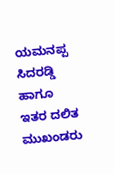ಯಮನಪ್ಪ ಸಿದರಡ್ಡಿ ಹಾಗೂ ಇತರ ದಲಿತ ಮುಖಂಡರು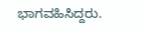ಭಾಗವಹಿಸಿದ್ದರು.